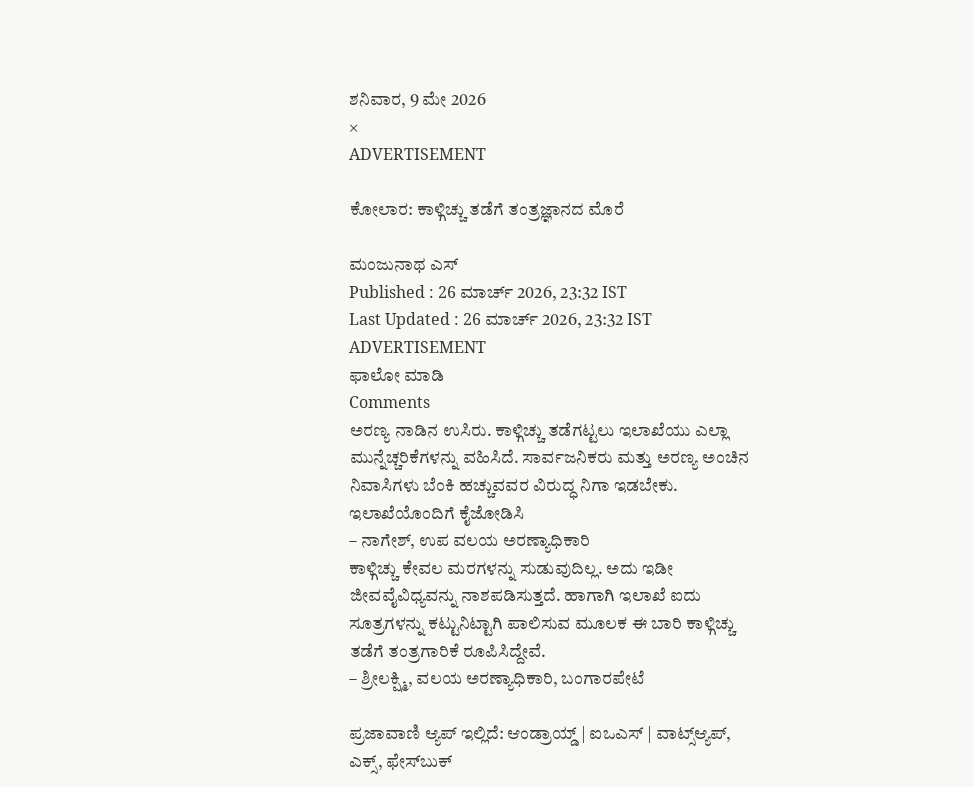ಶನಿವಾರ, 9 ಮೇ 2026
×
ADVERTISEMENT

ಕೋಲಾರ: ಕಾಳ್ಗಿಚ್ಚು ತಡೆಗೆ ತಂತ್ರಜ್ಞಾನದ ಮೊರೆ

ಮಂಜುನಾಥ ಎಸ್
Published : 26 ಮಾರ್ಚ್ 2026, 23:32 IST
Last Updated : 26 ಮಾರ್ಚ್ 2026, 23:32 IST
ADVERTISEMENT
ಫಾಲೋ ಮಾಡಿ
Comments
ಅರಣ್ಯ ನಾಡಿನ ಉಸಿರು. ಕಾಳ್ಗಿಚ್ಚು ತಡೆಗಟ್ಟಲು ಇಲಾಖೆಯು ಎಲ್ಲಾ ಮುನ್ನೆಚ್ಚರಿಕೆಗಳನ್ನು ವಹಿಸಿದೆ. ಸಾರ್ವಜನಿಕರು ಮತ್ತು ಅರಣ್ಯ ಅಂಚಿನ ನಿವಾಸಿಗಳು ಬೆಂಕಿ ಹಚ್ಚುವವರ ವಿರುದ್ಧ ನಿಗಾ ಇಡಬೇಕು. ಇಲಾಖೆಯೊಂದಿಗೆ ಕೈಜೋಡಿಸಿ
– ನಾಗೇಶ್, ಉಪ ವಲಯ ಅರಣ್ಯಾಧಿಕಾರಿ
ಕಾಳ್ಗಿಚ್ಚು ಕೇವಲ ಮರಗಳನ್ನು ಸುಡುವುದಿಲ್ಲ. ಅದು ಇಡೀ ಜೀವವೈವಿಧ್ಯವನ್ನು ನಾಶಪಡಿಸುತ್ತದೆ. ಹಾಗಾಗಿ ಇಲಾಖೆ ಐದು ಸೂತ್ರಗಳನ್ನು ಕಟ್ಟುನಿಟ್ಟಾಗಿ ಪಾಲಿಸುವ ಮೂಲಕ ಈ ಬಾರಿ ಕಾಳ್ಗಿಚ್ಚು ತಡೆಗೆ ತಂತ್ರಗಾರಿಕೆ ರೂಪಿಸಿದ್ದೇವೆ.
– ಶ್ರೀಲಕ್ಷ್ಮಿ, ವಲಯ ಅರಣ್ಯಾಧಿಕಾರಿ, ಬಂಗಾರಪೇಟೆ

ಪ್ರಜಾವಾಣಿ ಆ್ಯಪ್ ಇಲ್ಲಿದೆ: ಆಂಡ್ರಾಯ್ಡ್ | ಐಒಎಸ್ | ವಾಟ್ಸ್ಆ್ಯಪ್, ಎಕ್ಸ್, ಫೇಸ್‌ಬುಕ್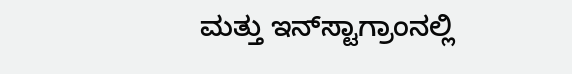ಮತ್ತು ಇನ್‌ಸ್ಟಾಗ್ರಾಂನಲ್ಲಿ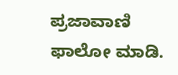ಪ್ರಜಾವಾಣಿ ಫಾಲೋ ಮಾಡಿ.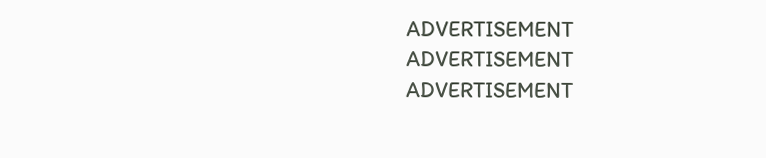ADVERTISEMENT
ADVERTISEMENT
ADVERTISEMENT